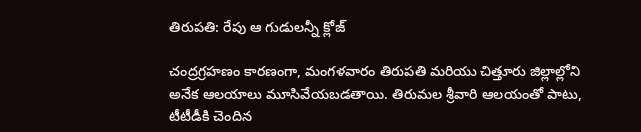తిరుపతి: రేపు ఆ గుడులన్నీ క్లోజ్

చంద్రగ్రహణం కారణంగా, మంగళవారం తిరుపతి మరియు చిత్తూరు జిల్లాల్లోని అనేక ఆలయాలు మూసివేయబడతాయి. తిరుమల శ్రీవారి ఆలయంతో పాటు, టీటీడీకి చెందిన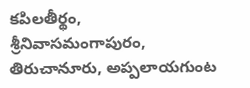కపిలతీర్థం, శ్రీనివాసమంగాపురం, తిరుచానూరు, అప్పలాయగుంట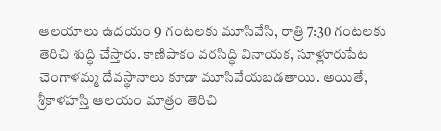ఆలయాలు ఉదయం 9 గంటలకు మూసివేసి, రాత్రి 7:30 గంటలకు తెరిచి శుద్ధి చేస్తారు. కాణిపాకం వరసిద్ధి వినాయక, సూళ్లూరుపేట చెంగాళమ్మ దేవస్థానాలు కూడా మూసివేయబడతాయి. అయితే, శ్రీకాళహస్తి ఆలయం మాత్రం తెరిచి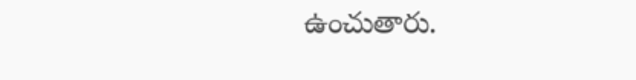ఉంచుతారు.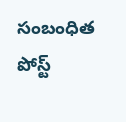సంబంధిత పోస్ట్